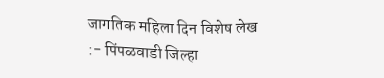जागतिक महिला दिन विशेष लेख :- पिंपळवाडी जिल्हा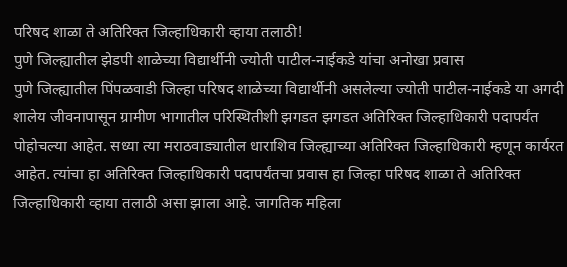परिषद शाळा ते अतिरिक्त जिल्हाधिकारी व्हाया तलाठी!
पुणे जिल्ह्यातील झेडपी शाळेच्या विद्यार्थीनी ज्योती पाटील-नाईकडे यांचा अनोखा प्रवास
पुणे जिल्ह्यातील पिंपळवाडी जिल्हा परिषद शाळेच्या विद्यार्थीनी असलेल्या ज्योती पाटील-नाईकडे या अगदी शालेय जीवनापासून ग्रामीण भागातील परिस्थितीशी झगडत झगडत अतिरिक्त जिल्हाधिकारी पदापर्यंत पोहोचल्या आहेत. सध्या त्या मराठवाड्यातील धाराशिव जिल्ह्याच्या अतिरिक्त जिल्हाधिकारी म्हणून कार्यरत आहेत. त्यांचा हा अतिरिक्त जिल्हाधिकारी पदापर्यंतचा प्रवास हा जिल्हा परिषद शाळा ते अतिरिक्त जिल्हाधिकारी व्हाया तलाठी असा झाला आहे. जागतिक महिला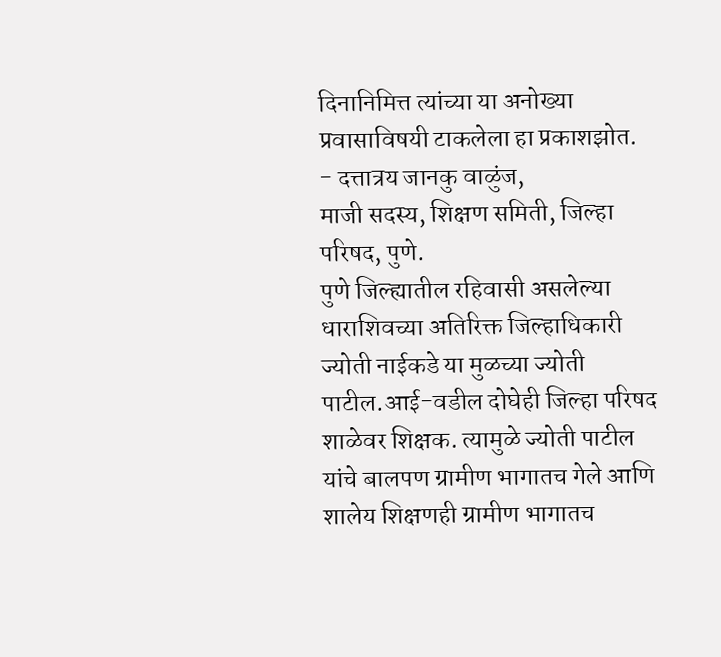दिनानिमित्त त्यांच्या या अनोख्या प्रवासाविषयी टाकलेला हा प्रकाशझोत.
- दत्तात्रय जानकु वाळुंज,
माजी सदस्य, शिक्षण समिती, जिल्हा परिषद, पुणे.
पुणे जिल्ह्यातील रहिवासी असलेल्या धाराशिवच्या अतिरिक्त जिल्हाधिकारी ज्योती नाईकडे या मुळच्या ज्योती पाटील.आई-वडील दोघेही जिल्हा परिषद शाळेवर शिक्षक. त्यामुळे ज्योती पाटील यांचे बालपण ग्रामीण भागातच गेले आणि शालेय शिक्षणही ग्रामीण भागातच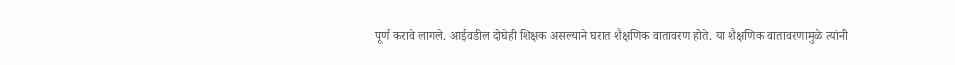पूर्ण करावे लागले. आईवडील दोघेही शिक्षक असल्याने घरात शैक्षणिक वातावरण होते. या शैक्षणिक वातावरणामुळे त्यांनी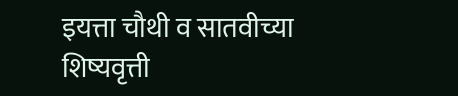इयत्ता चौथी व सातवीच्या शिष्यवृत्ती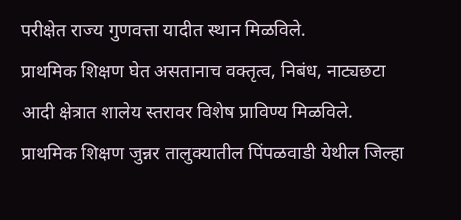परीक्षेत राज्य गुणवत्ता यादीत स्थान मिळविले.
प्राथमिक शिक्षण घेत असतानाच वक्तृत्व, निबंध, नाट्यछटा आदी क्षेत्रात शालेय स्तरावर विशेष प्राविण्य मिळविले. प्राथमिक शिक्षण जुन्नर तालुक्यातील पिंपळवाडी येथील जिल्हा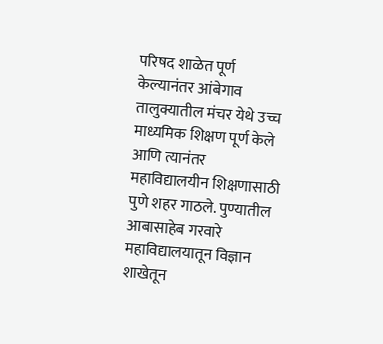परिषद शाळेत पूर्ण केल्यानंतर आंबेगाव तालुक्यातील मंचर येथे उच्च माध्यमिक शिक्षण पूर्ण केले आणि त्यानंतर महाविद्यालयीन शिक्षणासाठी पुणे शहर गाठले. पुण्यातील आबासाहेब गरवारे महाविद्यालयातून विज्ञान शाखेतून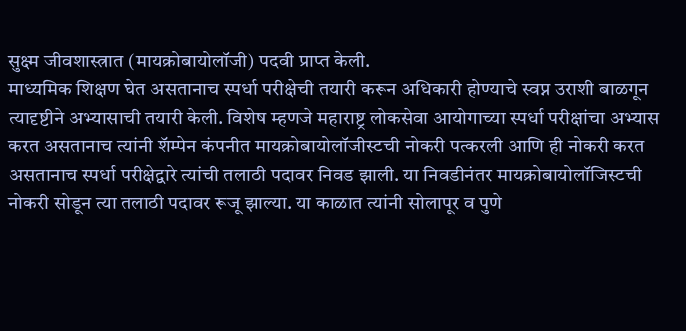सुक्ष्म जीवशास्त्रात (मायक्रोबायोलॉजी) पदवी प्राप्त केली.
माध्यमिक शिक्षण घेत असतानाच स्पर्धा परीक्षेची तयारी करून अधिकारी होण्याचे स्वप्न उराशी बाळगून त्यादृष्टीने अभ्यासाची तयारी केली. विशेष म्हणजे महाराष्ट्र लोकसेवा आयोगाच्या स्पर्धा परीक्षांचा अभ्यास करत असतानाच त्यांनी शॅम्पेन कंपनीत मायक्रोबायोलॉजीस्टची नोकरी पत्करली आणि ही नोकरी करत असतानाच स्पर्धा परीक्षेद्वारे त्यांची तलाठी पदावर निवड झाली. या निवडीनंतर मायक्रोबायोलॉजिस्टची नोकरी सोडून त्या तलाठी पदावर रूजू झाल्या. या काळात त्यांनी सोलापूर व पुणे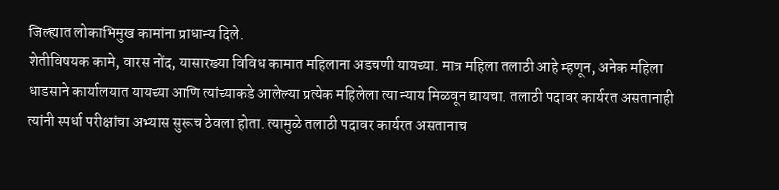जिल्ह्यात लोकाभिमुख कामांना प्राधान्य दिले.
शेतीविषयक कामे, वारस नोंद, यासारख्या विविध कामात महिलाना अडचणी यायच्या. मात्र महिला तलाठी आहे म्हणून, अनेक महिला धाडसाने कार्यालयात यायच्या आणि त्यांच्याकडे आलेल्या प्रत्येक महिलेला त्या न्याय मिळवून द्यायचा. तलाठी पदावर कार्यरत असतानाही त्यांनी स्पर्धा परीक्षांचा अभ्यास सुरूच ठेवला होता. त्यामुळे तलाठी पदावर कार्यरत असतानाच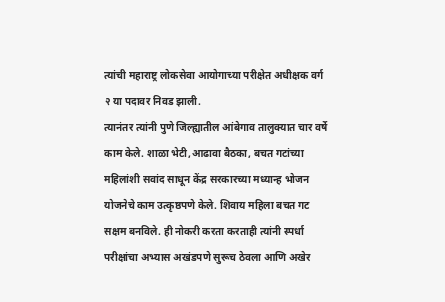त्यांची महाराष्ट्र लोकसेवा आयोगाच्या परीक्षेत अधीक्षक वर्ग २ या पदावर निवड झाली.
त्यानंतर त्यांनी पुणे जिल्ह्यातील आंबेगाव तालुक्यात चार वर्षे काम केले. शाळा भेटी,आढावा बैठका, बचत गटांच्या महिलांशी सवांद साधून केंद्र सरकारच्या मध्यान्ह भोजन योजनेचे काम उत्कृष्ठपणे केले. शिवाय महिला बचत गट सक्षम बनविले. ही नोकरी करता करताही त्यांनी स्पर्धा परीक्षांचा अभ्यास अखंडपणे सुरूच ठेवला आणि अखेर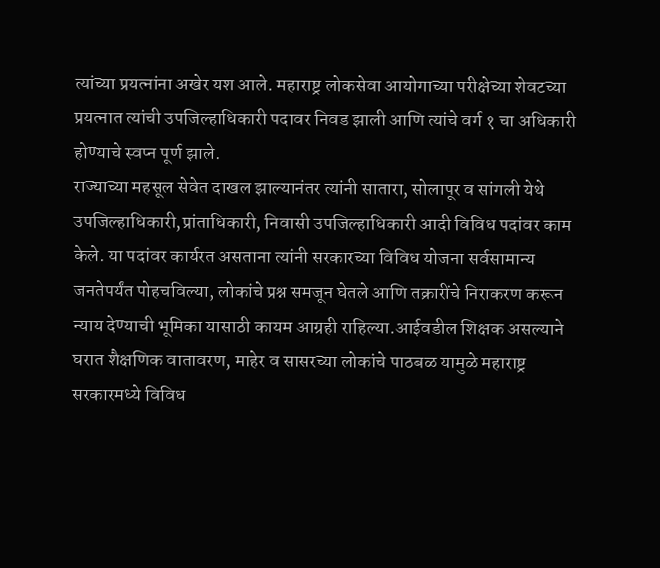त्यांच्या प्रयत्नांना अखेर यश आले. महाराष्ट्र लोकसेवा आयोगाच्या परीक्षेच्या शेवटच्या प्रयत्नात त्यांची उपजिल्हाधिकारी पदावर निवड झाली आणि त्यांचे वर्ग १ चा अधिकारी होण्याचे स्वप्न पूर्ण झाले.
राज्याच्या महसूल सेवेत दाखल झाल्यानंतर त्यांनी सातारा, सोलापूर व सांगली येथे उपजिल्हाधिकारी,प्रांताधिकारी, निवासी उपजिल्हाधिकारी आदी विविध पदांवर काम केले. या पदांवर कार्यरत असताना त्यांनी सरकारच्या विविध योजना सर्वसामान्य जनतेपर्यंत पोहचविल्या, लोकांचे प्रश्न समजून घेतले आणि तक्रारींचे निराकरण करून न्याय देण्याची भूमिका यासाठी कायम आग्रही राहिल्या.आईवडील शिक्षक असल्याने घरात शैक्षणिक वातावरण, माहेर व सासरच्या लोकांचे पाठबळ यामुळे महाराष्ट्र सरकारमध्ये विविध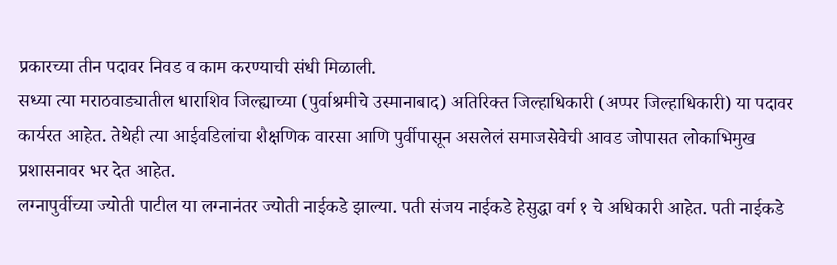प्रकारच्या तीन पदावर निवड व काम करण्याची संधी मिळाली.
सध्या त्या मराठवाड्यातील धाराशिव जिल्ह्याच्या (पुर्वाश्रमीचे उस्मानाबाद) अतिरिक्त जिल्हाधिकारी (अप्पर जिल्हाधिकारी) या पदावर कार्यरत आहेत. तेथेही त्या आईवडिलांचा शैक्षणिक वारसा आणि पुर्वीपासून असलेलं समाजसेवेची आवड जोपासत लोकाभिमुख प्रशासनावर भर देत आहेत.
लग्नापुर्वीच्या ज्योती पाटील या लग्नानंतर ज्योती नाईकडे झाल्या. पती संजय नाईकडे हेसुद्धा वर्ग १ चे अधिकारी आहेत. पती नाईकडे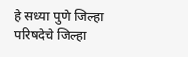हे सध्या पुणे जिल्हा परिषदेचे जिल्हा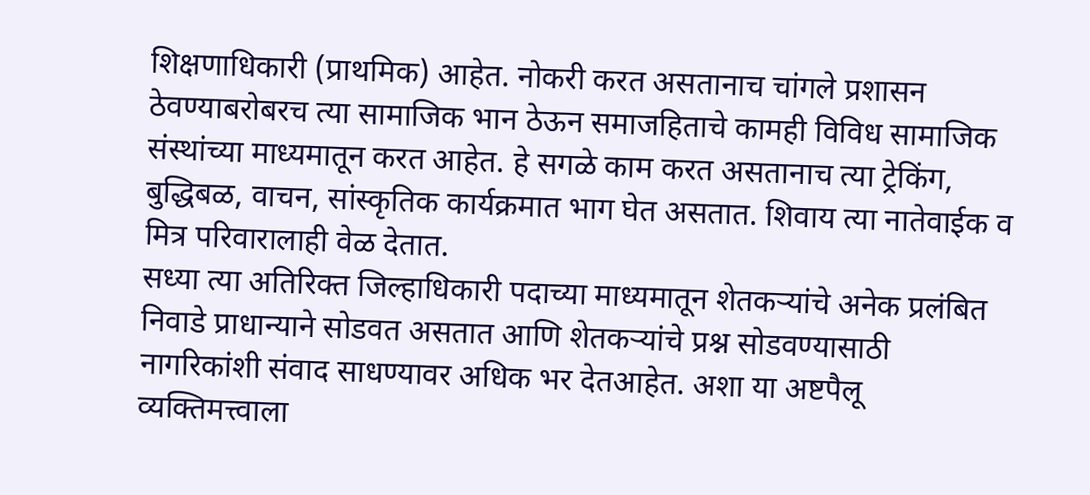शिक्षणाधिकारी (प्राथमिक) आहेत. नोकरी करत असतानाच चांगले प्रशासन ठेवण्याबरोबरच त्या सामाजिक भान ठेऊन समाजहिताचे कामही विविध सामाजिक संस्थांच्या माध्यमातून करत आहेत. हे सगळे काम करत असतानाच त्या ट्रेकिंग, बुद्धिबळ, वाचन, सांस्कृतिक कार्यक्रमात भाग घेत असतात. शिवाय त्या नातेवाईक व मित्र परिवारालाही वेळ देतात.
सध्या त्या अतिरिक्त जिल्हाधिकारी पदाच्या माध्यमातून शेतकऱ्यांचे अनेक प्रलंबित निवाडे प्राधान्याने सोडवत असतात आणि शेतकऱ्यांचे प्रश्न सोडवण्यासाठी नागरिकांशी संवाद साधण्यावर अधिक भर देतआहेत. अशा या अष्टपैलू व्यक्तिमत्त्वाला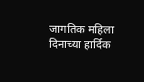जागतिक महिला दिनाच्या हार्दिक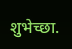शुभेच्छा.